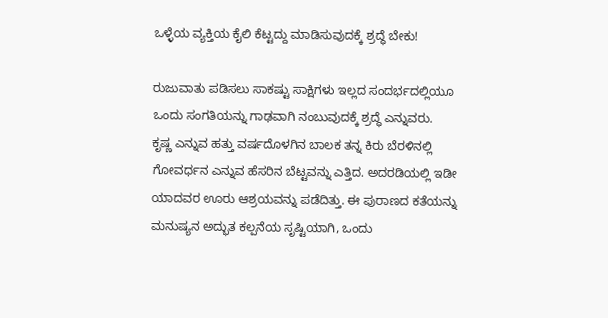ಒಳ್ಳೆಯ ವ್ಯಕ್ತಿಯ ಕೈಲಿ ಕೆಟ್ಟದ್ದು ಮಾಡಿಸುವುದಕ್ಕೆ ಶ್ರದ್ಧೆ ಬೇಕು!

ರುಜುವಾತು ಪಡಿಸಲು ಸಾಕಷ್ಟು ಸಾಕ್ಷಿಗಳು ಇಲ್ಲದ ಸಂದರ್ಭದಲ್ಲಿಯೂ ಒಂದು ಸಂಗತಿಯನ್ನು ಗಾಢವಾಗಿ ನಂಬುವುದಕ್ಕೆ ಶ್ರದ್ಧೆ ಎನ್ನುವರು.
ಕೃಷ್ಣ ಎನ್ನುವ ಹತ್ತು ವರ್ಷದೊಳಗಿನ ಬಾಲಕ ತನ್ನ ಕಿರು ಬೆರಳಿನಲ್ಲಿ ಗೋವರ್ಧನ ಎನ್ನುವ ಹೆಸರಿನ ಬೆಟ್ಟವನ್ನು ಎತ್ತಿದ. ಅದರಡಿಯಲ್ಲಿ ಇಡೀ ಯಾದವರ ಊರು ಆಶ್ರಯವನ್ನು ಪಡೆದಿತ್ತು. ಈ ಪುರಾಣದ ಕತೆಯನ್ನು ಮನುಷ್ಯನ ಅದ್ಭುತ ಕಲ್ಪನೆಯ ಸೃಷ್ಟಿಯಾಗಿ, ಒಂದು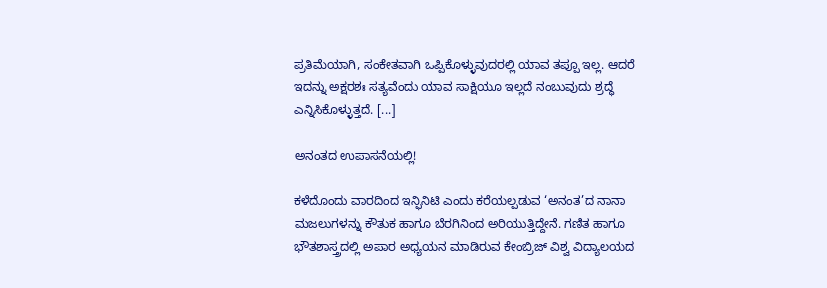ಪ್ರತಿಮೆಯಾಗಿ, ಸಂಕೇತವಾಗಿ ಒಪ್ಪಿಕೊಳ್ಳುವುದರಲ್ಲಿ ಯಾವ ತಪ್ಪೂ ಇಲ್ಲ. ಆದರೆ ಇದನ್ನು ಅಕ್ಷರಶಃ ಸತ್ಯವೆಂದು ಯಾವ ಸಾಕ್ಷಿಯೂ ಇಲ್ಲದೆ ನಂಬುವುದು ಶ್ರದ್ಧೆ ಎನ್ನಿಸಿಕೊಳ್ಳುತ್ತದೆ. [...]

ಅನಂತದ ಉಪಾಸನೆಯಲ್ಲಿ!

ಕಳೆದೊಂದು ವಾರದಿಂದ ಇನ್ಫಿನಿಟಿ ಎಂದು ಕರೆಯಲ್ಪಡುವ ‘ಅನಂತ’ದ ನಾನಾ ಮಜಲುಗಳನ್ನು ಕೌತುಕ ಹಾಗೂ ಬೆರಗಿನಿಂದ ಅರಿಯುತ್ತಿದ್ದೇನೆ. ಗಣಿತ ಹಾಗೂ ಭೌತಶಾಸ್ತ್ರದಲ್ಲಿ ಅಪಾರ ಅಧ್ಯಯನ ಮಾಡಿರುವ ಕೇಂಬ್ರಿಜ್ ವಿಶ್ವ ವಿದ್ಯಾಲಯದ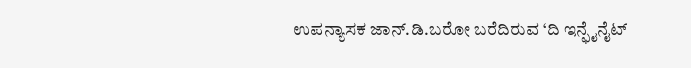ಉಪನ್ಯಾಸಕ ಜಾನ್.ಡಿ.ಬರೋ ಬರೆದಿರುವ ‘ದಿ ಇನ್ಫೈನೈಟ್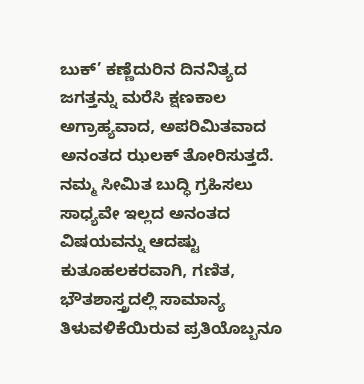ಬುಕ್’ ಕಣ್ಣೆದುರಿನ ದಿನನಿತ್ಯದ ಜಗತ್ತನ್ನು ಮರೆಸಿ ಕ್ಷಣಕಾಲ ಅಗ್ರಾಹ್ಯವಾದ, ಅಪರಿಮಿತವಾದ ಅನಂತದ ಝಲಕ್ ತೋರಿಸುತ್ತದೆ. ನಮ್ಮ ಸೀಮಿತ ಬುದ್ಧಿ ಗ್ರಹಿಸಲು ಸಾಧ್ಯವೇ ಇಲ್ಲದ ಅನಂತದ ವಿಷಯವನ್ನು ಆದಷ್ಟು ಕುತೂಹಲಕರವಾಗಿ, ಗಣಿತ, ಭೌತಶಾಸ್ತ್ರದಲ್ಲಿ ಸಾಮಾನ್ಯ ತಿಳುವಳಿಕೆಯಿರುವ ಪ್ರತಿಯೊಬ್ಬನೂ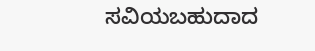ಸವಿಯಬಹುದಾದ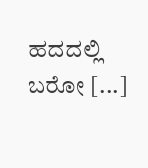ಹದದಲ್ಲಿ ಬರೋ [...]